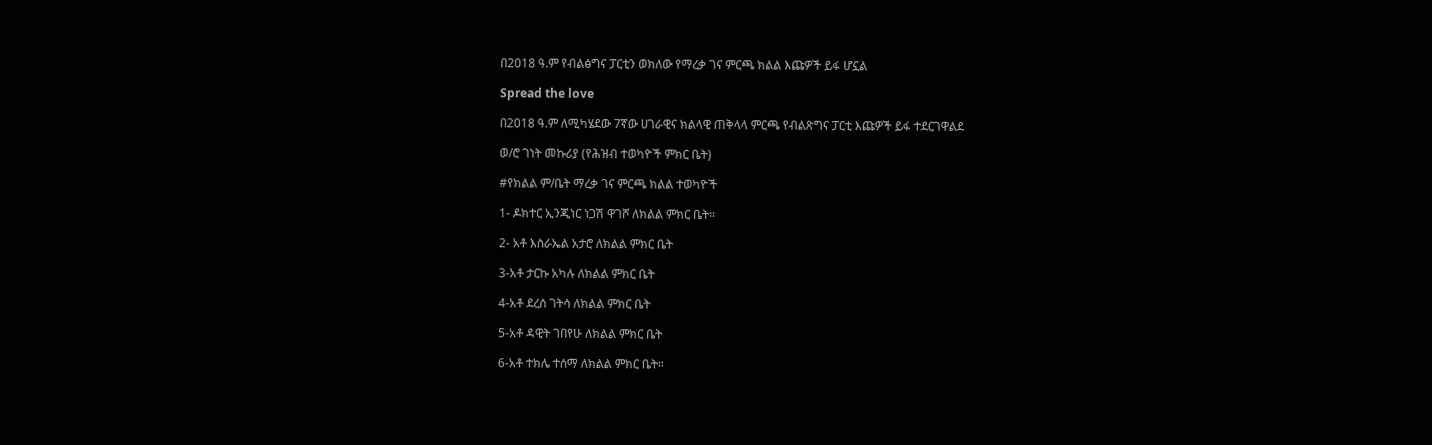በ2018 ዓ.ም የብልፅግና ፓርቲን ወክለው የማረቃ ገና ምርጫ ክልል እጩዎች ይፋ ሆኗል

Spread the love

በ2018 ዓ.ም ለሚካሄደው 7ኛው ሀገራዊና ክልላዊ ጠቅላላ ምርጫ የብልጽግና ፓርቲ እጩዎች ይፋ ተደርገዋልደ

ወ/ሮ ገነት መኩሪያ (የሕዝብ ተወካዮች ምክር ቤት)

#የክልል ም/ቤት ማረቃ ገና ምርጫ ክልል ተወካዮች

1- ዶክተር ኢንጂነር ነጋሽ ዋገሾ ለክልል ምክር ቤት።

2- አቶ እስራኤል አታሮ ለክልል ምክር ቤት

3-አቶ ታርኩ አካሉ ለክልል ምክር ቤት

4-አቶ ደረሰ ገትሳ ለክልል ምክር ቤት

5-አቶ ዳዊት ገበየሁ ለክልል ምክር ቤት

6-አቶ ተክሌ ተሰማ ለክልል ምክር ቤት።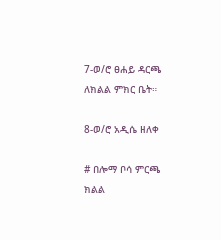7-ወ/ሮ ፀሐይ ዳርጫ ለክልል ምክር ቤት።

8-ወ/ሮ አዲሴ ዘለቀ

# በሎማ ቦሳ ምርጫ ክልል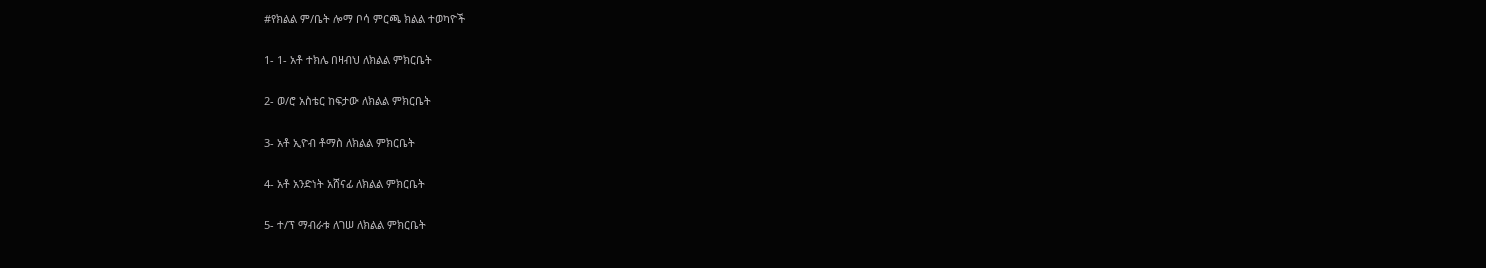#የክልል ም/ቤት ሎማ ቦሳ ምርጫ ክልል ተወካዮች

1- 1- አቶ ተክሌ በዛብህ ለክልል ምክርቤት

2- ወ/ሮ አስቴር ከፍታው ለክልል ምክርቤት

3- አቶ ኢዮብ ቶማስ ለክልል ምክርቤት

4- አቶ አንድነት አሸናፊ ለክልል ምክርቤት

5- ተ/ፕ ማብራቱ ለገሠ ለክልል ምክርቤት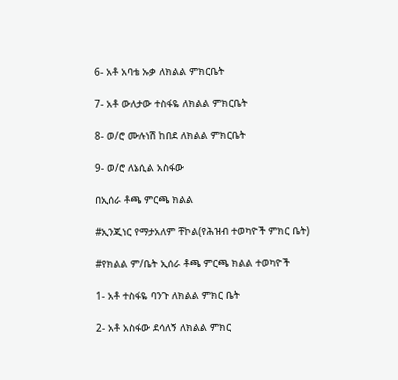6- አቶ አባቴ ኡቃ ለክልል ምክርቤት

7- አቶ ውለታው ተስፋዬ ለክልል ምክርቤት

8- ወ/ሮ ሙሉነሽ ከበደ ለክልል ምክርቤት

9- ወ/ሮ ለኔሲል አስፋው

በኢሰራ ቶጫ ምርጫ ክልል

#ኢንጂነር የማታአለም ቸኮል(የሕዝብ ተወካዮች ምክር ቤት)

#የክልል ም/ቤት ኢሰራ ቶጫ ምርጫ ክልል ተወካዮች

1- አቶ ተስፋዬ ባንጉ ለክልል ምክር ቤት

2- አቶ አስፋው ደሳለኝ ለክልል ምክር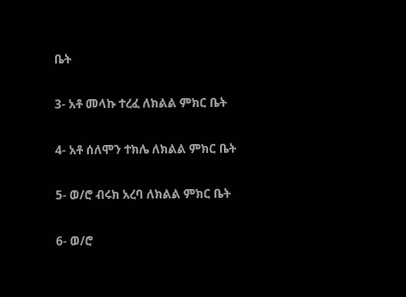ቤት

3- አቶ መላኩ ተረፈ ለክልል ምክር ቤት

4- አቶ ሰለሞን ተክሌ ለክልል ምክር ቤት

5- ወ/ሮ ብሩክ አረባ ለክልል ምክር ቤት

6- ወ/ሮ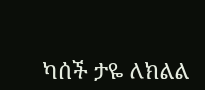ካሰች ታዬ ለክልል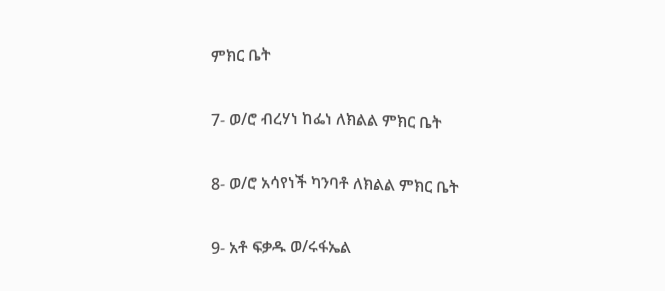ምክር ቤት

7- ወ/ሮ ብረሃነ ከፌነ ለክልል ምክር ቤት

8- ወ/ሮ አሳየነች ካንባቶ ለክልል ምክር ቤት

9- አቶ ፍቃዱ ወ/ሩፋኤል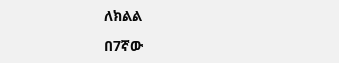ለክልል

በ7ኛው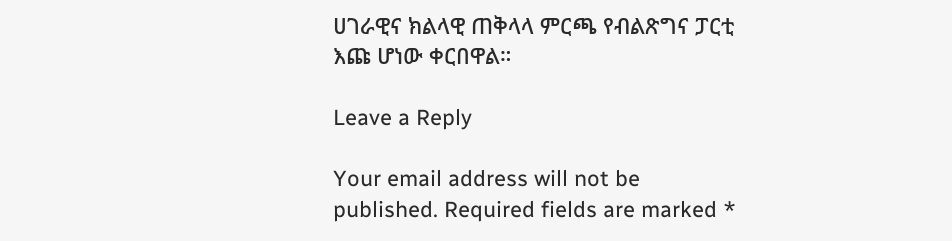ሀገራዊና ክልላዊ ጠቅላላ ምርጫ የብልጽግና ፓርቲ እጩ ሆነው ቀርበዋል።

Leave a Reply

Your email address will not be published. Required fields are marked *